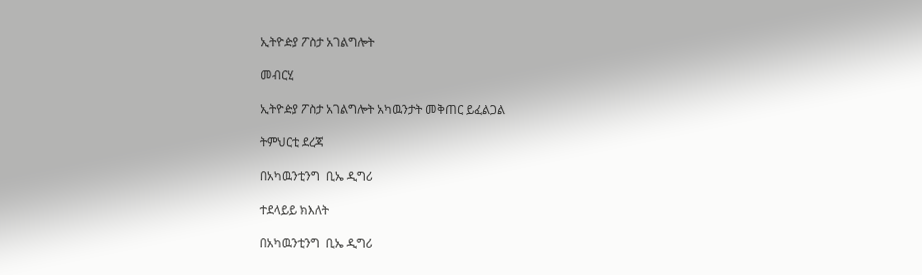ኢትዮዽያ ፖስታ አገልግሎት

መብርሂ

ኢትዮዽያ ፖስታ አገልግሎት አካዉንታት መቅጠር ይፈልጋል

ትምህርቲ ደረጃ

በአካዉንቲንግ  ቢኤ ዲግሪ

ተደላይይ ክእለት

በአካዉንቲንግ  ቢኤ ዲግሪ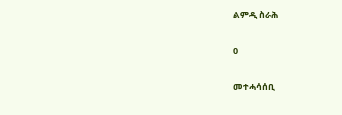ልምዲ ስራሕ

0

መተሓሳሰቢ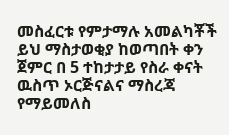መስፈርቱ የምታማሉ አመልካቾች ይህ ማስታወቂያ ከወጣበት ቀን ጀምር በ 5 ተከታታይ የስራ ቀናት ዉስጥ ኦርጅናልና ማስረጃ የማይመለስ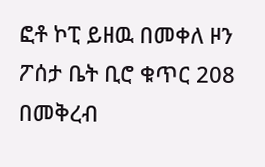ፎቶ ኮፒ ይዘዉ በመቀለ ዞን ፖሰታ ቤት ቢሮ ቁጥር 208 በመቅረብ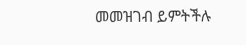መመዝገብ ይምትችሉ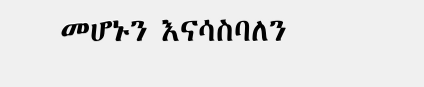መሆኑን እናሳስባለን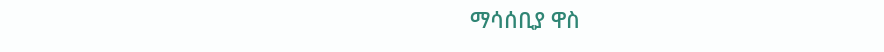ማሳሰቢያ ዋስ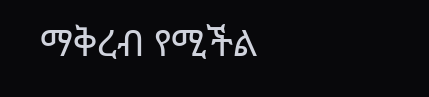ማቅረብ የሚችል